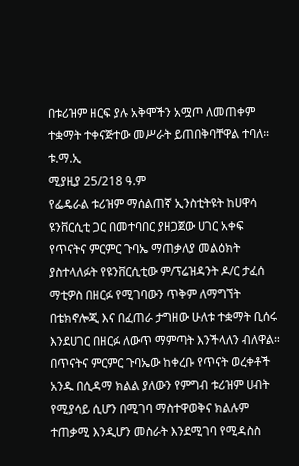በቱሪዝም ዘርፍ ያሉ አቅሞችን አሟጦ ለመጠቀም ተቋማት ተቀናጅተው መሥራት ይጠበቅባቸዋል ተባለ።
ቱ.ማ.ኢ
ሚያዚያ 25/218 ዓ.ም
የፌዴራል ቱሪዝም ማሰልጠኛ ኢንስቲትዩት ከሀዋሳ ዩንቨርሲቲ ጋር በመተባበር ያዘጋጀው ሀገር አቀፍ የጥናትና ምርምር ጉባኤ ማጠቃለያ መልዕክት ያስተላለፉት የዩንቨርሲቲው ም/ፕሬዝዳንት ዶ/ር ታፈሰ ማቲዎስ በዘርፉ የሚገባውን ጥቅም ለማግኘት በቴክኖሎጂ እና በፈጠራ ታግዘው ሁለቱ ተቋማት ቢሰሩ እንደሀገር በዘርፉ ለውጥ ማምጣት እንችላለን ብለዋል።
በጥናትና ምርምር ጉባኤው ከቀረቡ የጥናት ወረቀቶች አንዱ በሲዳማ ክልል ያለውን የምግብ ቱሪዝም ሀብት የሚያሳይ ሲሆን በሚገባ ማስተዋወቅና ክልሉም ተጠቃሚ እንዲሆን መስራት እንደሚገባ የሚዳስስ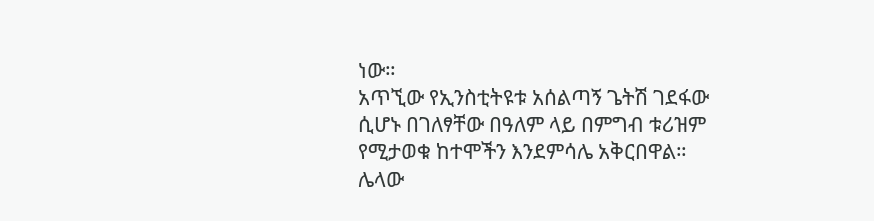ነው።
አጥኚው የኢንስቲትዩቱ አሰልጣኝ ጌትሽ ገደፋው ሲሆኑ በገለፃቸው በዓለም ላይ በምግብ ቱሪዝም የሚታወቁ ከተሞችን እንደምሳሌ አቅርበዋል።
ሌላው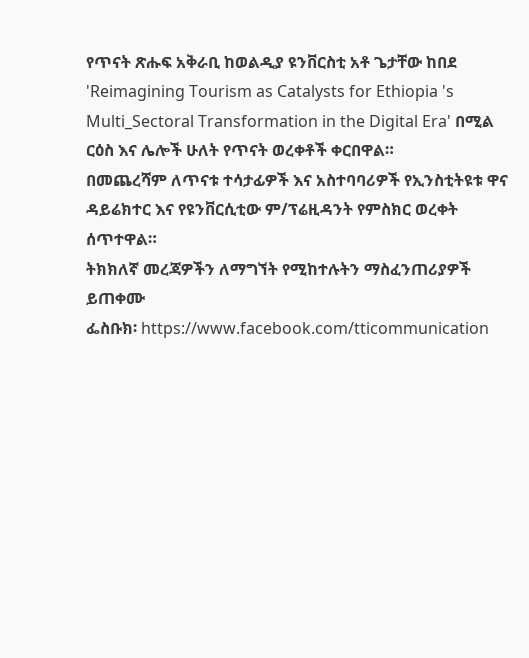የጥናት ጽሑፍ አቅራቢ ከወልዲያ ዩንቨርስቲ አቶ ጌታቸው ከበደ 'Reimagining Tourism as Catalysts for Ethiopia 's Multi_Sectoral Transformation in the Digital Era' በሚል ርዕስ እና ሌሎች ሁለት የጥናት ወረቀቶች ቀርበዋል።
በመጨረሻም ለጥናቱ ተሳታፊዎች እና አስተባባሪዎች የኢንስቲትዩቱ ዋና ዳይሬክተር እና የዩንቨርሲቲው ም/ፕሬዚዳንት የምስክር ወረቀት ሰጥተዋል።
ትክክለኛ መረጃዎችን ለማግኘት የሚከተሉትን ማስፈንጠሪያዎች ይጠቀሙ
ፌስቡክ፡ https://www.facebook.com/tticommunication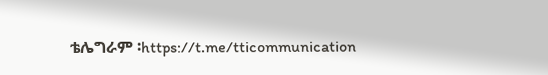ቴሌግራም ፡https://t.me/tticommunication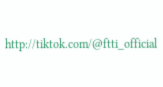http://tiktok.com/@ftti_official